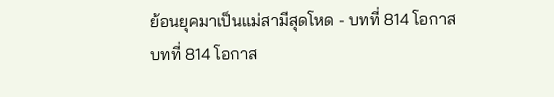ย้อนยุคมาเป็นแม่สามีสุดโหด - บทที่ 814 โอกาส
บทที่ 814 โอกาส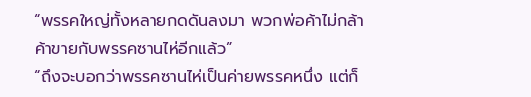“พรรคใหญ่ทั้งหลายกดดันลงมา พวกพ่อค้าไม่กล้าค้าขายกับพรรคซานไห่อีกแล้ว”
“ถึงจะบอกว่าพรรคซานไห่เป็นค่ายพรรคหนึ่ง แต่ก็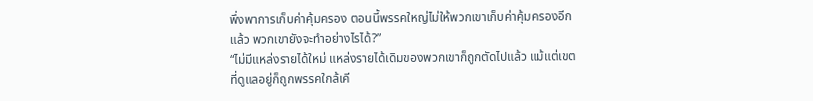พึ่งพาการเก็บค่าคุ้มครอง ตอนนี้พรรคใหญ่ไม่ให้พวกเขาเก็บค่าคุ้มครองอีกแล้ว พวกเขายังจะทำอย่างไรได้?”
“ไม่มีแหล่งรายได้ใหม่ แหล่งรายได้เดิมของพวกเขาก็ถูกตัดไปแล้ว แม้แต่เขตที่ดูแลอยู่ก็ถูกพรรคใกล้เคี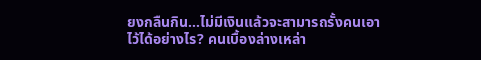ยงกลืนกิน…ไม่มีเงินแล้วจะสามารถรั้งคนเอาไว้ได้อย่างไร? คนเบื้องล่างเหล่า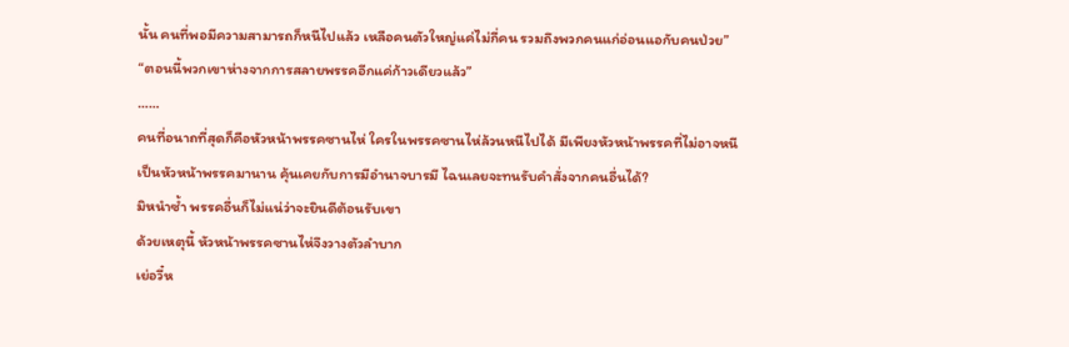นั้น คนที่พอมีความสามารถก็หนีไปแล้ว เหลือคนตัวใหญ่แค่ไม่กี่คน รวมถึงพวกคนแก่อ่อนแอกับคนป่วย”
“ตอนนี้พวกเขาห่างจากการสลายพรรคอีกแค่ก้าวเดียวแล้ว”
……
คนที่อนาถที่สุดก็คือหัวหน้าพรรคซานไห่ ใครในพรรคซานไห่ล้วนหนีไปได้ มีเพียงหัวหน้าพรรคที่ไม่อาจหนี
เป็นหัวหน้าพรรคมานาน คุ้นเคยกับการมีอำนาจบารมี ไฉนเลยจะทนรับคำสั่งจากคนอื่นได้?
มิหนำซ้ำ พรรคอื่นก็ไม่แน่ว่าจะยินดีต้อนรับเขา
ด้วยเหตุนี้ หัวหน้าพรรคซานไห่จึงวางตัวลำบาก
เย่อวี๋ห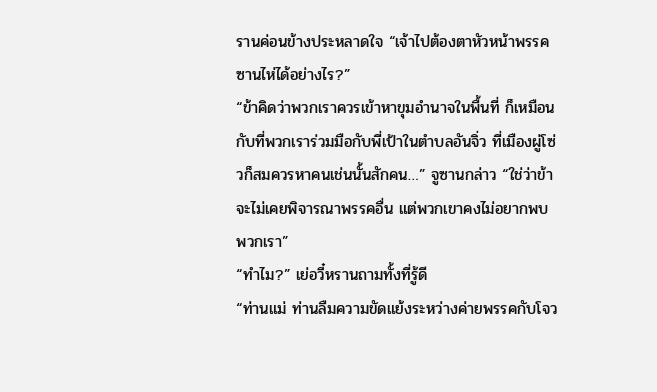รานค่อนข้างประหลาดใจ “เจ้าไปต้องตาหัวหน้าพรรคซานไห่ได้อย่างไร?”
“ข้าคิดว่าพวกเราควรเข้าหาขุมอำนาจในพื้นที่ ก็เหมือนกับที่พวกเราร่วมมือกับพี่เป้าในตำบลอันจิ่ว ที่เมืองผู่โซ่วก็สมควรหาคนเช่นนั้นสักคน…” จูซานกล่าว “ใช่ว่าข้าจะไม่เคยพิจารณาพรรคอื่น แต่พวกเขาคงไม่อยากพบพวกเรา”
“ทำไม?” เย่อวี๋หรานถามทั้งที่รู้ดี
“ท่านแม่ ท่านลืมความขัดแย้งระหว่างค่ายพรรคกับโจว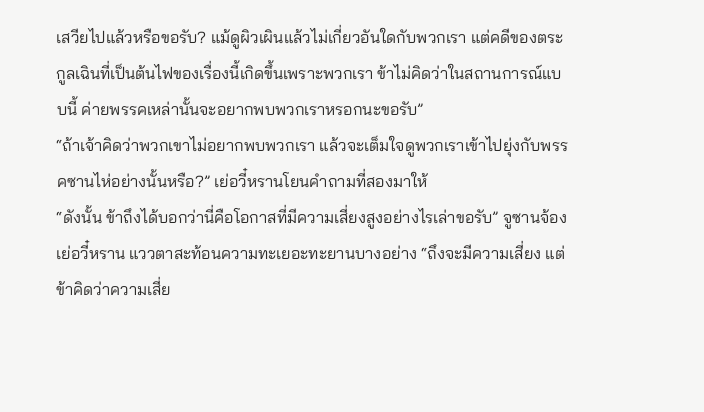เสวียไปแล้วหรือขอรับ? แม้ดูผิวเผินแล้วไม่เกี่ยวอันใดกับพวกเรา แต่คดีของตระกูลเฉินที่เป็นต้นไฟของเรื่องนี้เกิดขึ้นเพราะพวกเรา ข้าไม่คิดว่าในสถานการณ์แบบนี้ ค่ายพรรคเหล่านั้นจะอยากพบพวกเราหรอกนะขอรับ”
“ถ้าเจ้าคิดว่าพวกเขาไม่อยากพบพวกเรา แล้วจะเต็มใจดูพวกเราเข้าไปยุ่งกับพรรคซานไห่อย่างนั้นหรือ?” เย่อวี๋หรานโยนคำถามที่สองมาให้
“ดังนั้น ข้าถึงได้บอกว่านี่คือโอกาสที่มีความเสี่ยงสูงอย่างไรเล่าขอรับ” จูซานจ้องเย่อวี๋หราน แววตาสะท้อนความทะเยอะทะยานบางอย่าง “ถึงจะมีความเสี่ยง แต่ข้าคิดว่าความเสี่ย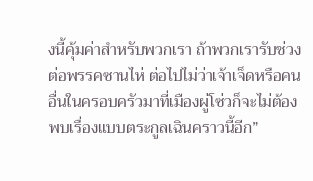งนี้คุ้มค่าสำหรับพวกเรา ถ้าพวกเรารับช่วงต่อพรรคซานไห่ ต่อไปไม่ว่าเจ้าเจ็ดหรือคนอื่นในครอบครัวมาที่เมืองผู่โซ่วก็จะไม่ต้องพบเรื่องแบบตระกูลเฉินคราวนี้อีก”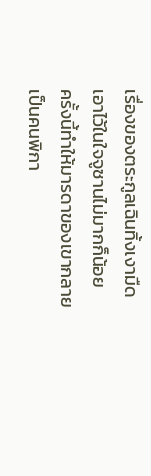เรื่องของตระกูลเฉินทิ้งเงามืดเอาไว้ในใจจูซานไม่มากก็น้อย
ครั้งนี้ทำให้มารดาของเขากลายเป็นคนพิกา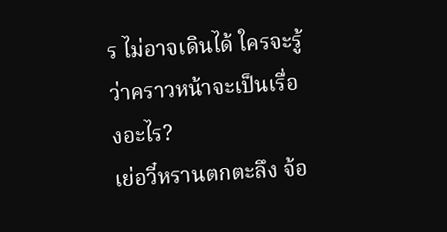ร ไม่อาจเดินได้ ใครจะรู้ว่าคราวหน้าจะเป็นเรื่องอะไร?
เย่อวี๋หรานตกตะลึง จ้อ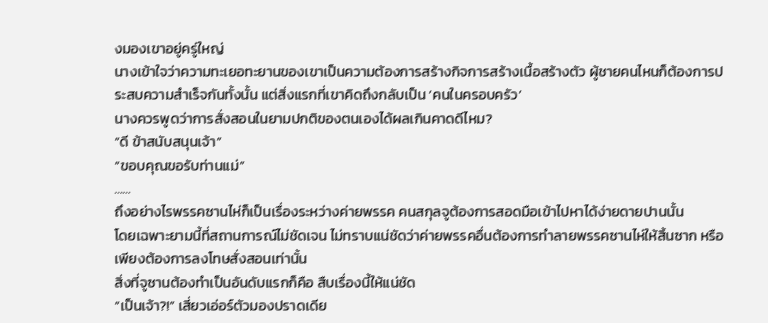งมองเขาอยู่ครู่ใหญ่
นางเข้าใจว่าความทะเยอทะยานของเขาเป็นความต้องการสร้างกิจการสร้างเนื้อสร้างตัว ผู้ชายคนไหนก็ต้องการประสบความสำเร็จกันทั้งนั้น แต่สิ่งแรกที่เขาคิดถึงกลับเป็น ‘คนในครอบครัว’
นางควรพูดว่าการสั่งสอนในยามปกติของตนเองได้ผลเกินคาดดีไหม?
“ดี ข้าสนับสนุนเจ้า”
“ขอบคุณขอรับท่านแม่”
……
ถึงอย่างไรพรรคซานไห่ก็เป็นเรื่องระหว่างค่ายพรรค คนสกุลจูต้องการสอดมือเข้าไปหาได้ง่ายดายปานนั้น
โดยเฉพาะยามนี้ที่สถานการณ์ไม่ชัดเจน ไม่ทราบแน่ชัดว่าค่ายพรรคอื่นต้องการทำลายพรรคซานไห่ให้สิ้นซาก หรือเพียงต้องการลงโทษสั่งสอนเท่านั้น
สิ่งที่จูซานต้องทำเป็นอันดับแรกก็คือ สืบเรื่องนี้ให้แน่ชัด
“เป็นเจ้า?!” เสี่ยวเอ่อร์ตัวมองปราดเดีย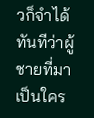วก็จำได้ทันทีว่าผู้ชายที่มาเป็นใคร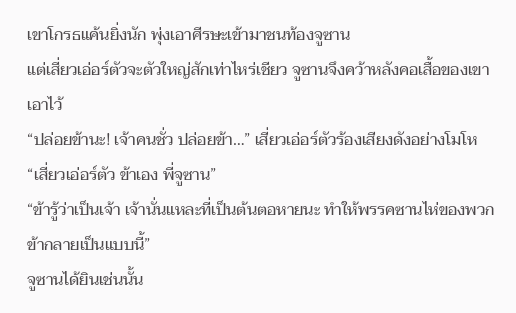เขาโกรธแค้นยิ่งนัก พุ่งเอาศีรษะเข้ามาชนท้องจูซาน
แต่เสี่ยวเอ่อร์ตัวจะตัวใหญ่สักเท่าไหร่เชียว จูซานจึงคว้าหลังคอเสื้อของเขาเอาไว้
“ปล่อยข้านะ! เจ้าคนชั่ว ปล่อยข้า…” เสี่ยวเอ่อร์ตัวร้องเสียงดังอย่างโมโห
“เสี่ยวเอ่อร์ตัว ข้าเอง พี่จูซาน”
“ข้ารู้ว่าเป็นเจ้า เจ้านั่นแหละที่เป็นต้นตอหายนะ ทำให้พรรคซานไห่ของพวกข้ากลายเป็นแบบนี้”
จูซานได้ยินเช่นนั้น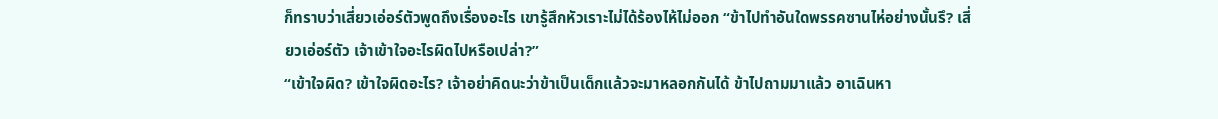ก็ทราบว่าเสี่ยวเอ่อร์ตัวพูดถึงเรื่องอะไร เขารู้สึกหัวเราะไม่ได้ร้องไห้ไม่ออก “ข้าไปทำอันใดพรรคซานไห่อย่างนั้นรึ? เสี่ยวเอ่อร์ตัว เจ้าเข้าใจอะไรผิดไปหรือเปล่า?”
“เข้าใจผิด? เข้าใจผิดอะไร? เจ้าอย่าคิดนะว่าข้าเป็นเด็กแล้วจะมาหลอกกันได้ ข้าไปถามมาแล้ว อาเฉินหา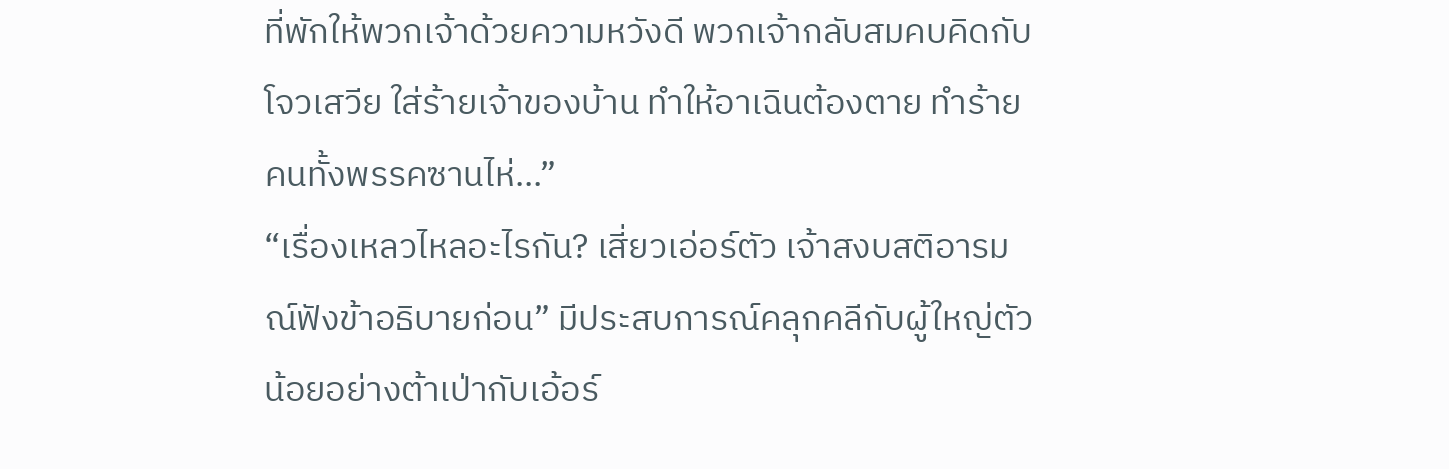ที่พักให้พวกเจ้าด้วยความหวังดี พวกเจ้ากลับสมคบคิดกับโจวเสวีย ใส่ร้ายเจ้าของบ้าน ทำให้อาเฉินต้องตาย ทำร้ายคนทั้งพรรคซานไห่…”
“เรื่องเหลวไหลอะไรกัน? เสี่ยวเอ่อร์ตัว เจ้าสงบสติอารมณ์ฟังข้าอธิบายก่อน” มีประสบการณ์คลุกคลีกับผู้ใหญ่ตัวน้อยอย่างต้าเป่ากับเอ้อร์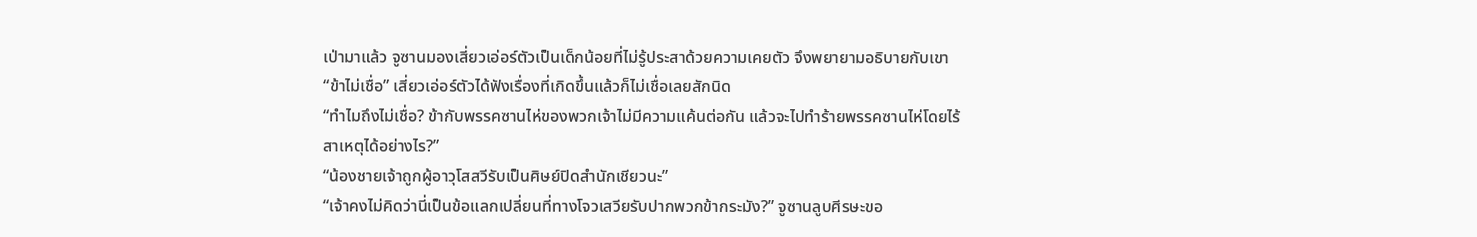เป่ามาแล้ว จูซานมองเสี่ยวเอ่อร์ตัวเป็นเด็กน้อยที่ไม่รู้ประสาด้วยความเคยตัว จึงพยายามอธิบายกับเขา
“ข้าไม่เชื่อ” เสี่ยวเอ่อร์ตัวได้ฟังเรื่องที่เกิดขึ้นแล้วก็ไม่เชื่อเลยสักนิด
“ทำไมถึงไม่เชื่อ? ข้ากับพรรคซานไห่ของพวกเจ้าไม่มีความแค้นต่อกัน แล้วจะไปทำร้ายพรรคซานไห่โดยไร้สาเหตุได้อย่างไร?”
“น้องชายเจ้าถูกผู้อาวุโสสวีรับเป็นศิษย์ปิดสำนักเชียวนะ”
“เจ้าคงไม่คิดว่านี่เป็นข้อแลกเปลี่ยนที่ทางโจวเสวียรับปากพวกข้ากระมัง?” จูซานลูบศีรษะขอ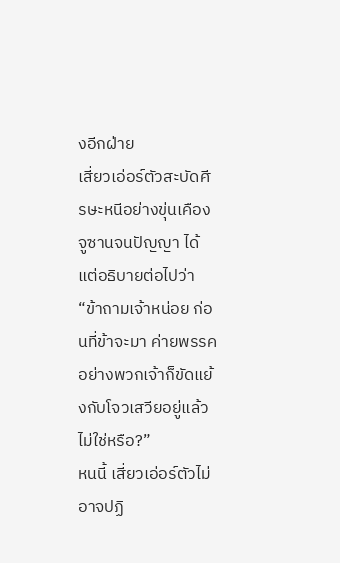งอีกฝ่าย
เสี่ยวเอ่อร์ตัวสะบัดศีรษะหนีอย่างขุ่นเคือง
จูซานจนปัญญา ได้แต่อธิบายต่อไปว่า “ข้าถามเจ้าหน่อย ก่อนที่ข้าจะมา ค่ายพรรคอย่างพวกเจ้าก็ขัดแย้งกับโจวเสวียอยู่แล้วไม่ใช่หรือ?”
หนนี้ เสี่ยวเอ่อร์ตัวไม่อาจปฏิ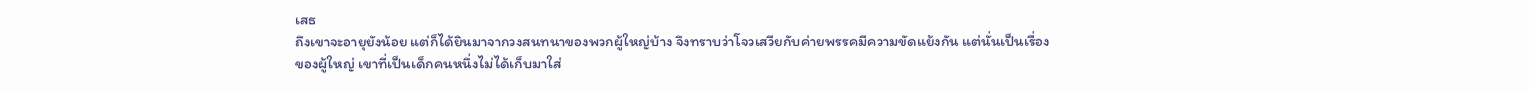เสธ
ถึงเขาจะอายุยังน้อย แต่ก็ได้ยินมาจากวงสนทนาของพวกผู้ใหญ่บ้าง จึงทราบว่าโจวเสวียกับค่ายพรรคมีความขัดแย้งกัน แต่นั่นเป็นเรื่องของผู้ใหญ่ เขาที่เป็นเด็กคนหนึ่งไม่ได้เก็บมาใส่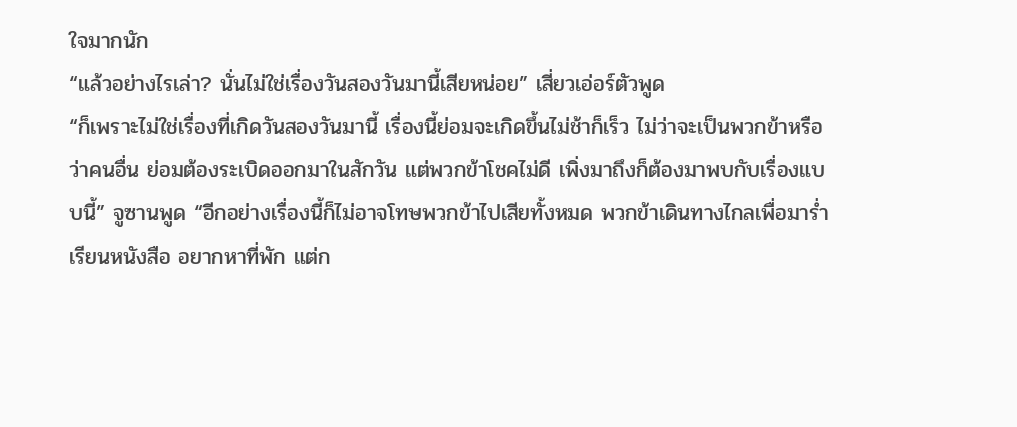ใจมากนัก
“แล้วอย่างไรเล่า? นั่นไม่ใช่เรื่องวันสองวันมานี้เสียหน่อย” เสี่ยวเอ่อร์ตัวพูด
“ก็เพราะไม่ใช่เรื่องที่เกิดวันสองวันมานี้ เรื่องนี้ย่อมจะเกิดขึ้นไม่ช้าก็เร็ว ไม่ว่าจะเป็นพวกข้าหรือว่าคนอื่น ย่อมต้องระเบิดออกมาในสักวัน แต่พวกข้าโชคไม่ดี เพิ่งมาถึงก็ต้องมาพบกับเรื่องแบบนี้” จูซานพูด “อีกอย่างเรื่องนี้ก็ไม่อาจโทษพวกข้าไปเสียทั้งหมด พวกข้าเดินทางไกลเพื่อมาร่ำเรียนหนังสือ อยากหาที่พัก แต่ก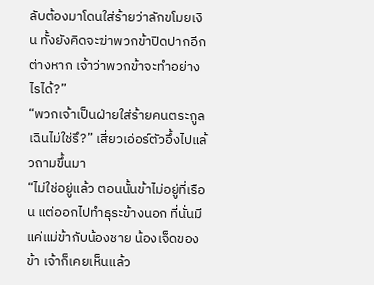ลับต้องมาโดนใส่ร้ายว่าลักขโมยเงิน ทั้งยังคิดจะฆ่าพวกข้าปิดปากอีกต่างหาก เจ้าว่าพวกข้าจะทำอย่างไรได้?”
“พวกเจ้าเป็นฝ่ายใส่ร้ายคนตระกูลเฉินไม่ใช่รึ?” เสี่ยวเอ่อร์ตัวอึ้งไปแล้วถามขึ้นมา
“ไม่ใช่อยู่แล้ว ตอนนั้นข้าไม่อยู่ที่เรือน แต่ออกไปทำธุระข้างนอก ที่นั่นมีแค่แม่ข้ากับน้องชาย น้องเจ็ดของข้า เจ้าก็เคยเห็นแล้ว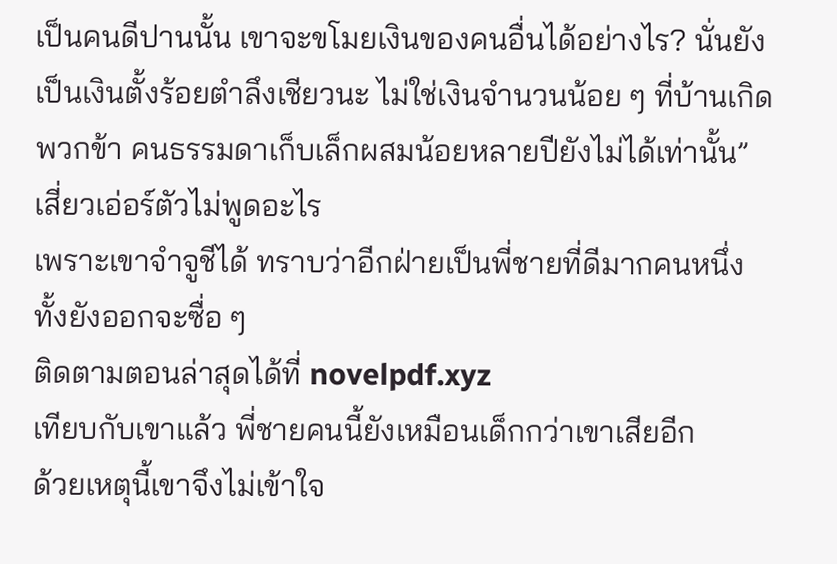เป็นคนดีปานนั้น เขาจะขโมยเงินของคนอื่นได้อย่างไร? นั่นยังเป็นเงินตั้งร้อยตำลึงเชียวนะ ไม่ใช่เงินจำนวนน้อย ๆ ที่บ้านเกิดพวกข้า คนธรรมดาเก็บเล็กผสมน้อยหลายปียังไม่ได้เท่านั้น”
เสี่ยวเอ่อร์ตัวไม่พูดอะไร
เพราะเขาจำจูชีได้ ทราบว่าอีกฝ่ายเป็นพี่ชายที่ดีมากคนหนึ่ง ทั้งยังออกจะซื่อ ๆ
ติดตามตอนล่าสุดได้ที่ novelpdf.xyz
เทียบกับเขาแล้ว พี่ชายคนนี้ยังเหมือนเด็กกว่าเขาเสียอีก
ด้วยเหตุนี้เขาจึงไม่เข้าใจ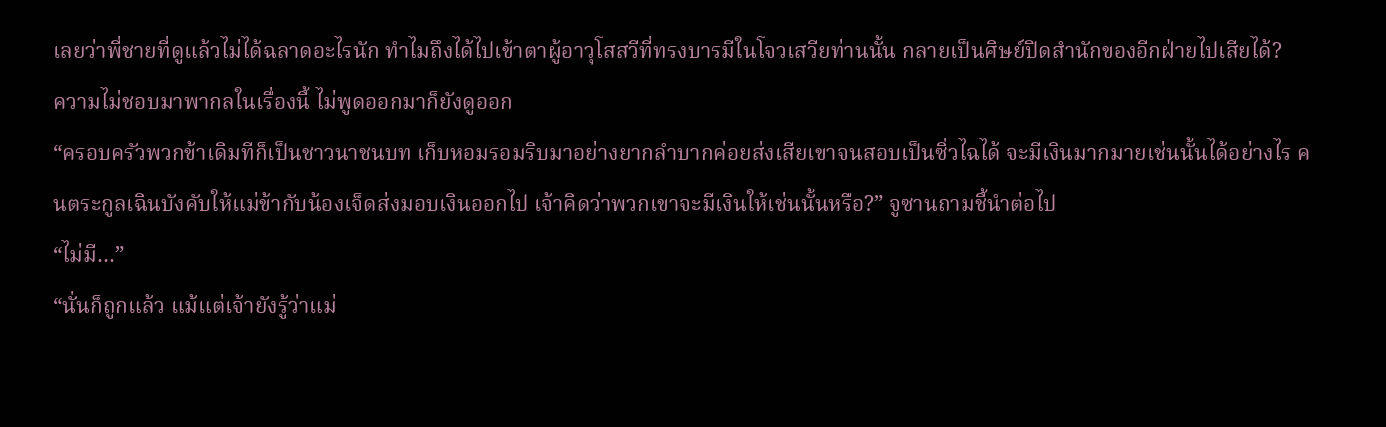เลยว่าพี่ชายที่ดูแล้วไม่ได้ฉลาดอะไรนัก ทำไมถึงได้ไปเข้าตาผู้อาวุโสสวีที่ทรงบารมีในโจวเสวียท่านนั้น กลายเป็นศิษย์ปิดสำนักของอีกฝ่ายไปเสียได้?
ความไม่ชอบมาพากลในเรื่องนี้ ไม่พูดออกมาก็ยังดูออก
“ครอบครัวพวกข้าเดิมทีก็เป็นชาวนาชนบท เก็บหอมรอมริบมาอย่างยากลำบากค่อยส่งเสียเขาจนสอบเป็นซิ่วไฉได้ จะมีเงินมากมายเช่นนั้นได้อย่างไร คนตระกูลเฉินบังคับให้แม่ข้ากับน้องเจ็ดส่งมอบเงินออกไป เจ้าคิดว่าพวกเขาจะมีเงินให้เช่นนั้นหรือ?” จูซานถามชี้นำต่อไป
“ไม่มี…”
“นั่นก็ถูกแล้ว แม้แต่เจ้ายังรู้ว่าแม่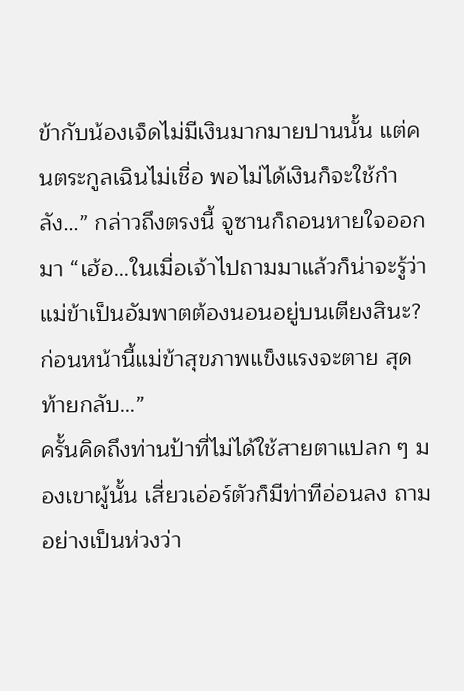ข้ากับน้องเจ็ดไม่มีเงินมากมายปานนั้น แต่คนตระกูลเฉินไม่เชื่อ พอไม่ได้เงินก็จะใช้กำลัง…” กล่าวถึงตรงนี้ จูซานก็ถอนหายใจออกมา “เฮ้อ…ในเมื่อเจ้าไปถามมาแล้วก็น่าจะรู้ว่าแม่ข้าเป็นอัมพาตต้องนอนอยู่บนเตียงสินะ? ก่อนหน้านี้แม่ข้าสุขภาพแข็งแรงจะตาย สุดท้ายกลับ…”
ครั้นคิดถึงท่านป้าที่ไม่ได้ใช้สายตาแปลก ๆ มองเขาผู้นั้น เสี่ยวเอ่อร์ตัวก็มีท่าทีอ่อนลง ถามอย่างเป็นห่วงว่า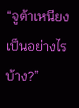“จูต้าเหนียงเป็นอย่างไรบ้าง?”